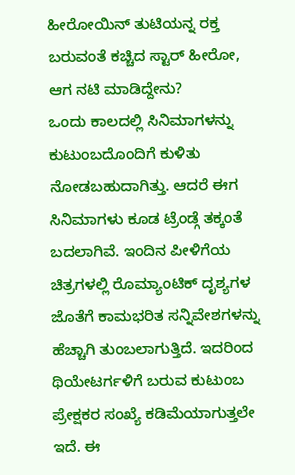ಹೀರೋಯಿನ್ ತುಟಿಯನ್ನ ರಕ್ತ ಬರುವಂತೆ ಕಚ್ಚಿದ ಸ್ಟಾರ್ ಹೀರೋ, ಆಗ ನಟಿ ಮಾಡಿದ್ದೇನು?
ಒಂದು ಕಾಲದಲ್ಲಿ ಸಿನಿಮಾಗಳನ್ನು ಕುಟುಂಬದೊಂದಿಗೆ ಕುಳಿತು ನೋಡಬಹುದಾಗಿತ್ತು. ಆದರೆ ಈಗ ಸಿನಿಮಾಗಳು ಕೂಡ ಟ್ರೆಂಡ್ಗೆ ತಕ್ಕಂತೆ ಬದಲಾಗಿವೆ. ಇಂದಿನ ಪೀಳಿಗೆಯ ಚಿತ್ರಗಳಲ್ಲಿ ರೊಮ್ಯಾಂಟಿಕ್ ದೃಶ್ಯಗಳ ಜೊತೆಗೆ ಕಾಮಭರಿತ ಸನ್ನಿವೇಶಗಳನ್ನು ಹೆಚ್ಚಾಗಿ ತುಂಬಲಾಗುತ್ತಿದೆ. ಇದರಿಂದ ಥಿಯೇಟರ್ಗಳಿಗೆ ಬರುವ ಕುಟುಂಬ ಪ್ರೇಕ್ಷಕರ ಸಂಖ್ಯೆ ಕಡಿಮೆಯಾಗುತ್ತಲೇ ಇದೆ. ಈ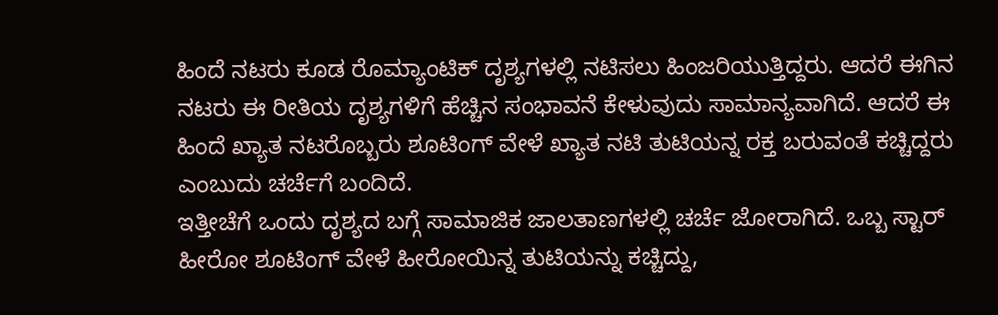ಹಿಂದೆ ನಟರು ಕೂಡ ರೊಮ್ಯಾಂಟಿಕ್ ದೃಶ್ಯಗಳಲ್ಲಿ ನಟಿಸಲು ಹಿಂಜರಿಯುತ್ತಿದ್ದರು. ಆದರೆ ಈಗಿನ ನಟರು ಈ ರೀತಿಯ ದೃಶ್ಯಗಳಿಗೆ ಹೆಚ್ಚಿನ ಸಂಭಾವನೆ ಕೇಳುವುದು ಸಾಮಾನ್ಯವಾಗಿದೆ. ಆದರೆ ಈ ಹಿಂದೆ ಖ್ಯಾತ ನಟರೊಬ್ಬರು ಶೂಟಿಂಗ್ ವೇಳೆ ಖ್ಯಾತ ನಟಿ ತುಟಿಯನ್ನ ರಕ್ತ ಬರುವಂತೆ ಕಚ್ಚಿದ್ದರು ಎಂಬುದು ಚರ್ಚೆಗೆ ಬಂದಿದೆ.
ಇತ್ತೀಚೆಗೆ ಒಂದು ದೃಶ್ಯದ ಬಗ್ಗೆ ಸಾಮಾಜಿಕ ಜಾಲತಾಣಗಳಲ್ಲಿ ಚರ್ಚೆ ಜೋರಾಗಿದೆ. ಒಬ್ಬ ಸ್ಟಾರ್ ಹೀರೋ ಶೂಟಿಂಗ್ ವೇಳೆ ಹೀರೋಯಿನ್ನ ತುಟಿಯನ್ನು ಕಚ್ಚಿದ್ದು,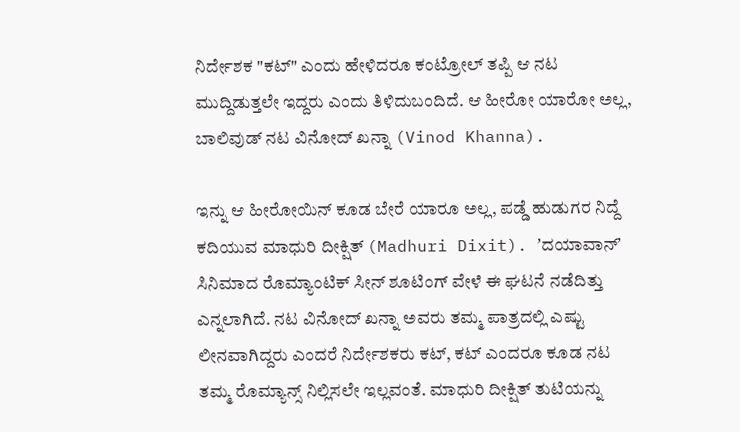ನಿರ್ದೇಶಕ "ಕಟ್" ಎಂದು ಹೇಳಿದರೂ ಕಂಟ್ರೋಲ್ ತಪ್ಪಿ ಆ ನಟ ಮುದ್ದಿಡುತ್ತಲೇ ಇದ್ದರು ಎಂದು ತಿಳಿದುಬಂದಿದೆ. ಆ ಹೀರೋ ಯಾರೋ ಅಲ್ಲ, ಬಾಲಿವುಡ್ ನಟ ವಿನೋದ್ ಖನ್ನಾ (Vinod Khanna).

ಇನ್ನು ಆ ಹೀರೋಯಿನ್ ಕೂಡ ಬೇರೆ ಯಾರೂ ಅಲ್ಲ, ಪಡ್ಡೆ ಹುಡುಗರ ನಿದ್ದೆ ಕದಿಯುವ ಮಾಧುರಿ ದೀಕ್ಷಿತ್ (Madhuri Dixit). ʼದಯಾವಾನ್ʼ ಸಿನಿಮಾದ ರೊಮ್ಯಾಂಟಿಕ್ ಸೀನ್ ಶೂಟಿಂಗ್ ವೇಳೆ ಈ ಘಟನೆ ನಡೆದಿತ್ತು ಎನ್ನಲಾಗಿದೆ. ನಟ ವಿನೋದ್ ಖನ್ನಾ ಅವರು ತಮ್ಮ ಪಾತ್ರದಲ್ಲಿ ಎಷ್ಟು ಲೀನವಾಗಿದ್ದರು ಎಂದರೆ ನಿರ್ದೇಶಕರು ಕಟ್, ಕಟ್ ಎಂದರೂ ಕೂಡ ನಟ ತಮ್ಮ ರೊಮ್ಯಾನ್ಸ್ ನಿಲ್ಲಿಸಲೇ ಇಲ್ಲವಂತೆ. ಮಾಧುರಿ ದೀಕ್ಷಿತ್ ತುಟಿಯನ್ನು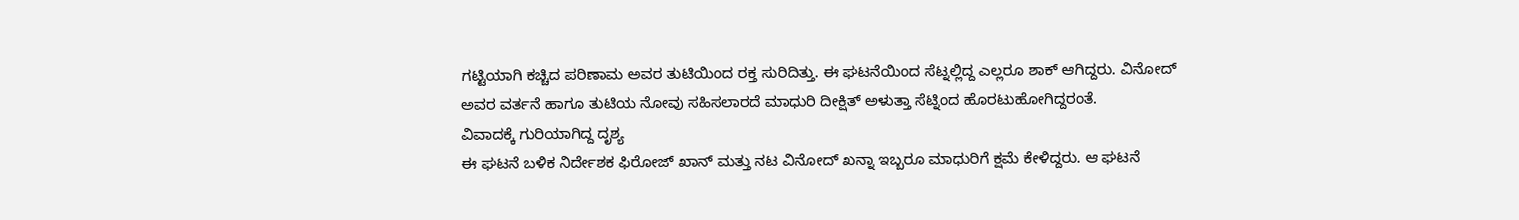ಗಟ್ಟಿಯಾಗಿ ಕಚ್ಚಿದ ಪರಿಣಾಮ ಅವರ ತುಟಿಯಿಂದ ರಕ್ತ ಸುರಿದಿತ್ತು. ಈ ಘಟನೆಯಿಂದ ಸೆಟ್ನಲ್ಲಿದ್ದ ಎಲ್ಲರೂ ಶಾಕ್ ಆಗಿದ್ದರು. ವಿನೋದ್ ಅವರ ವರ್ತನೆ ಹಾಗೂ ತುಟಿಯ ನೋವು ಸಹಿಸಲಾರದೆ ಮಾಧುರಿ ದೀಕ್ಷಿತ್ ಅಳುತ್ತಾ ಸೆಟ್ನಿಂದ ಹೊರಟುಹೋಗಿದ್ದರಂತೆ.
ವಿವಾದಕ್ಕೆ ಗುರಿಯಾಗಿದ್ದ ದೃಶ್ಯ
ಈ ಘಟನೆ ಬಳಿಕ ನಿರ್ದೇಶಕ ಫಿರೋಜ್ ಖಾನ್ ಮತ್ತು ನಟ ವಿನೋದ್ ಖನ್ನಾ ಇಬ್ಬರೂ ಮಾಧುರಿಗೆ ಕ್ಷಮೆ ಕೇಳಿದ್ದರು. ಆ ಘಟನೆ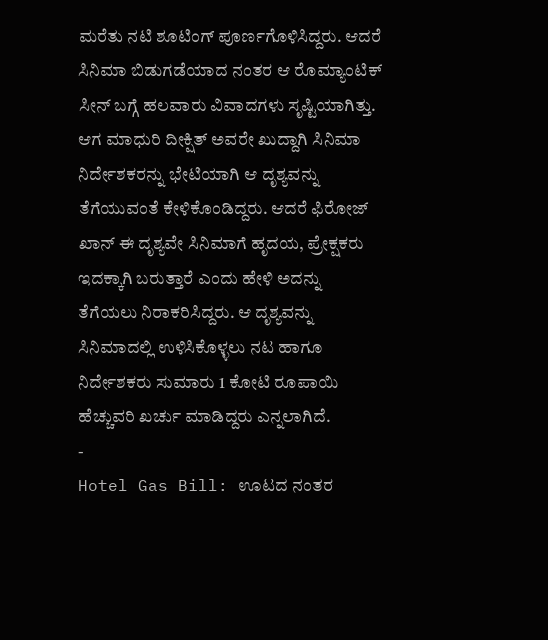ಮರೆತು ನಟಿ ಶೂಟಿಂಗ್ ಪೂರ್ಣಗೊಳಿಸಿದ್ದರು. ಆದರೆ ಸಿನಿಮಾ ಬಿಡುಗಡೆಯಾದ ನಂತರ ಆ ರೊಮ್ಯಾಂಟಿಕ್ ಸೀನ್ ಬಗ್ಗೆ ಹಲವಾರು ವಿವಾದಗಳು ಸೃಷ್ಟಿಯಾಗಿತ್ತು. ಆಗ ಮಾಧುರಿ ದೀಕ್ಷಿತ್ ಅವರೇ ಖುದ್ದಾಗಿ ಸಿನಿಮಾ ನಿರ್ದೇಶಕರನ್ನು ಭೇಟಿಯಾಗಿ ಆ ದೃಶ್ಯವನ್ನು ತೆಗೆಯುವಂತೆ ಕೇಳಿಕೊಂಡಿದ್ದರು. ಆದರೆ ಫಿರೋಜ್ ಖಾನ್ ಈ ದೃಶ್ಯವೇ ಸಿನಿಮಾಗೆ ಹೃದಯ, ಪ್ರೇಕ್ಷಕರು ಇದಕ್ಕಾಗಿ ಬರುತ್ತಾರೆ ಎಂದು ಹೇಳಿ ಅದನ್ನು ತೆಗೆಯಲು ನಿರಾಕರಿಸಿದ್ದರು. ಆ ದೃಶ್ಯವನ್ನು ಸಿನಿಮಾದಲ್ಲಿ ಉಳಿಸಿಕೊಳ್ಳಲು ನಟ ಹಾಗೂ ನಿರ್ದೇಶಕರು ಸುಮಾರು 1 ಕೋಟಿ ರೂಪಾಯಿ ಹೆಚ್ಚುವರಿ ಖರ್ಚು ಮಾಡಿದ್ದರು ಎನ್ನಲಾಗಿದೆ.
-
Hotel Gas Bill: ಊಟದ ನಂತರ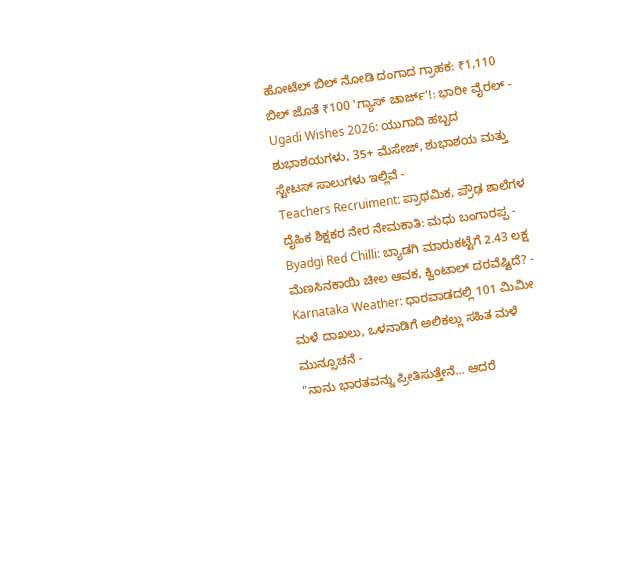ಹೋಟೆಲ್ ಬಿಲ್ ನೋಡಿ ದಂಗಾದ ಗ್ರಾಹಕ: ₹1,110 ಬಿಲ್ ಜೊತೆ ₹100 'ಗ್ಯಾಸ್ ಚಾರ್ಜ್'!: ಭಾರೀ ವೈರಲ್ -
Ugadi Wishes 2026: ಯುಗಾದಿ ಹಬ್ಬದ ಶುಭಾಶಯಗಳು, 35+ ಮೆಸೇಜ್, ಶುಭಾಶಯ ಮತ್ತು ಸ್ಟೇಟಸ್ ಸಾಲುಗಳು ಇಲ್ಲಿವೆ -
Teachers Recruiment: ಪ್ರಾಥಮಿಕ, ಪ್ರೌಢ ಶಾಲೆಗಳ ದೈಹಿಕ ಶಿಕ್ಷಕರ ನೇರ ನೇಮಕಾತಿ: ಮಧು ಬಂಗಾರಪ್ಪ -
Byadgi Red Chilli: ಬ್ಯಾಡಗಿ ಮಾರುಕಟ್ಟೆಗೆ 2.43 ಲಕ್ಷ ಮೆಣಸಿನಕಾಯಿ ಚೀಲ ಆವಕ, ಕ್ವಿಂಟಾಲ್ ದರವೆಷ್ಟಿದೆ? -
Karnataka Weather: ಧಾರವಾಡದಲ್ಲಿ 101 ಮಿಮೀ ಮಳೆ ದಾಖಲು, ಒಳನಾಡಿಗೆ ಅಲಿಕಲ್ಲು ಸಹಿತ ಮಳೆ ಮುನ್ಸೂಚನೆ -
"ನಾನು ಭಾರತವನ್ನು ಪ್ರೀತಿಸುತ್ತೇನೆ... ಆದರೆ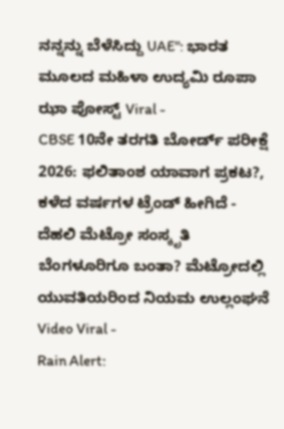ನನ್ನನ್ನು ಬೆಳೆಸಿದ್ದು UAE": ಭಾರತ ಮೂಲದ ಮಹಿಳಾ ಉದ್ಯಮಿ ರೂಪಾ ಝಾ ಪೋಸ್ಟ್ Viral -
CBSE 10ನೇ ತರಗತಿ ಬೋರ್ಡ್ ಪರೀಕ್ಷೆ 2026: ಫಲಿತಾಂಶ ಯಾವಾಗ ಪ್ರಕಟ?, ಕಳೆದ ವರ್ಷಗಳ ಟ್ರೆಂಡ್ ಹೀಗಿದೆ -
ದೆಹಲಿ ಮೆಟ್ರೋ ಸಂಸ್ಕೃತಿ ಬೆಂಗಳೂರಿಗೂ ಬಂತಾ? ಮೆಟ್ರೋದಲ್ಲಿ ಯುವತಿಯರಿಂದ ನಿಯಮ ಉಲ್ಲಂಘನೆ Video Viral -
Rain Alert: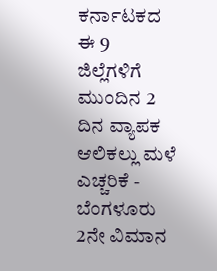ಕರ್ನಾಟಕದ ಈ 9 ಜಿಲ್ಲೆಗಳಿಗೆ ಮುಂದಿನ 2 ದಿನ ವ್ಯಾಪಕ ಆಲಿಕಲ್ಲು ಮಳೆ ಎಚ್ಚರಿಕೆ -
ಬೆಂಗಳೂರು 2ನೇ ವಿಮಾನ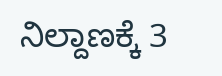ನಿಲ್ದಾಣಕ್ಕೆ 3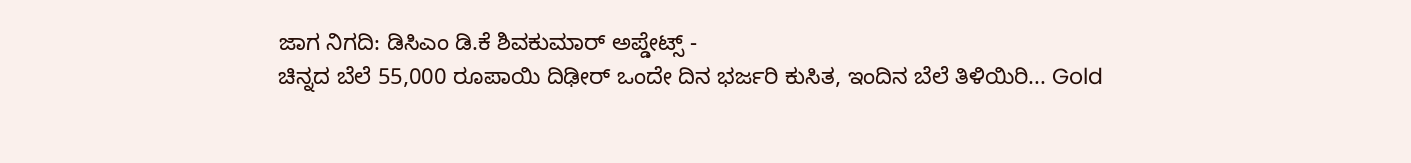ಜಾಗ ನಿಗದಿ: ಡಿಸಿಎಂ ಡಿ.ಕೆ ಶಿವಕುಮಾರ್ ಅಪ್ಡೇಟ್ಸ್ -
ಚಿನ್ನದ ಬೆಲೆ 55,000 ರೂಪಾಯಿ ದಿಢೀರ್ ಒಂದೇ ದಿನ ಭರ್ಜರಿ ಕುಸಿತ, ಇಂದಿನ ಬೆಲೆ ತಿಳಿಯಿರಿ... Gold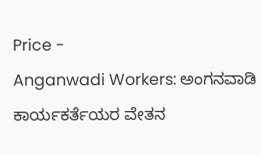Price -
Anganwadi Workers: ಅಂಗನವಾಡಿ ಕಾರ್ಯಕರ್ತೆಯರ ವೇತನ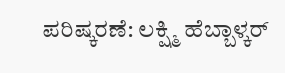ಪರಿಷ್ಕರಣೆ: ಲಕ್ಷ್ಮಿ ಹೆಬ್ಬಾಳ್ಕರ್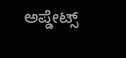ಅಪ್ಡೇಟ್ಸ್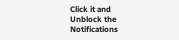Click it and Unblock the Notifications